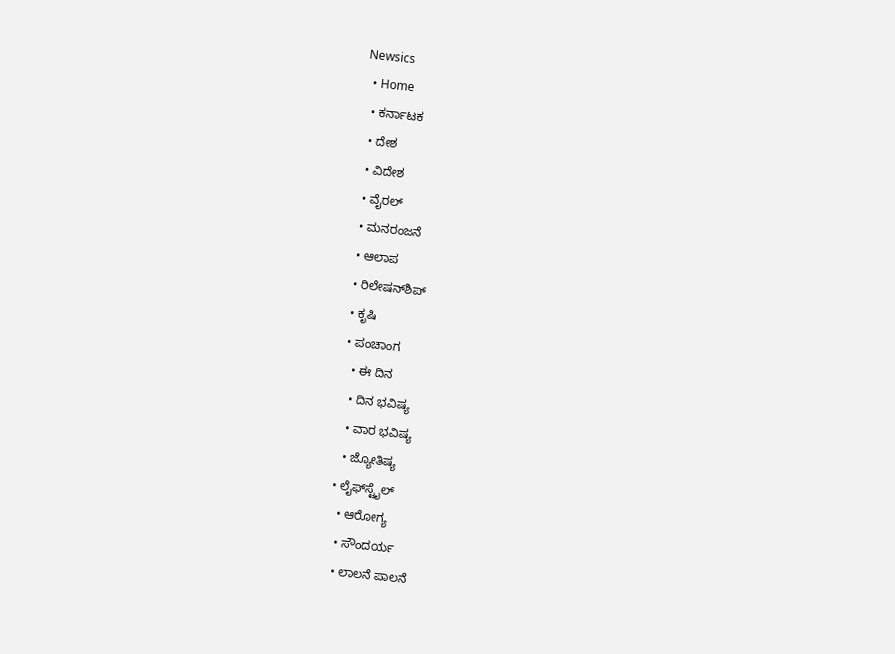Newsics
  • Home
  • ಕರ್ನಾಟಕ
  • ದೇಶ
  • ವಿದೇಶ
  • ವೈರಲ್
  • ಮನರಂಜನೆ
  • ಆಲಾಪ
  • ರಿಲೇಷನ್‌ಶಿಪ್
  • ಕೃಷಿ
  • ಪಂಚಾಂಗ
    • ಈ ದಿನ
    • ದಿನ ಭವಿಷ್ಯ
    • ವಾರ ಭವಿಷ್ಯ
    • ಜ್ಯೋತಿಷ್ಯ
  • ಲೈಫ್‌ಸ್ಟೈಲ್
    • ಆರೋಗ್ಯ
    • ಸೌಂದರ್ಯ
    • ಲಾಲನೆ ಪಾಲನೆ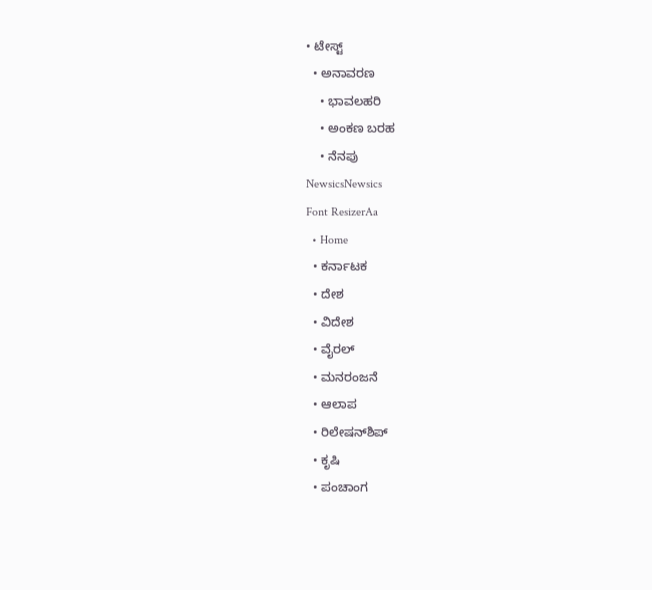• ಟೇಸ್ಟ್
  • ಅನಾವರಣ
    • ಭಾವಲಹರಿ
    • ಅಂಕಣ ಬರಹ
    • ನೆನಪು
NewsicsNewsics
Font ResizerAa
  • Home
  • ಕರ್ನಾಟಕ
  • ದೇಶ
  • ವಿದೇಶ
  • ವೈರಲ್
  • ಮನರಂಜನೆ
  • ಆಲಾಪ
  • ರಿಲೇಷನ್‌ಶಿಪ್
  • ಕೃಷಿ
  • ಪಂಚಾಂಗ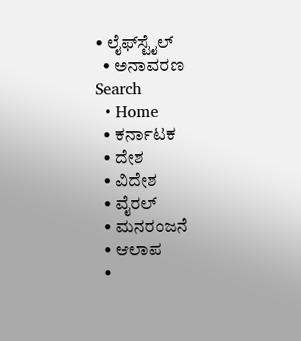• ಲೈಫ್‌ಸ್ಟೈಲ್
  • ಅನಾವರಣ
Search
  • Home
  • ಕರ್ನಾಟಕ
  • ದೇಶ
  • ವಿದೇಶ
  • ವೈರಲ್
  • ಮನರಂಜನೆ
  • ಆಲಾಪ
  •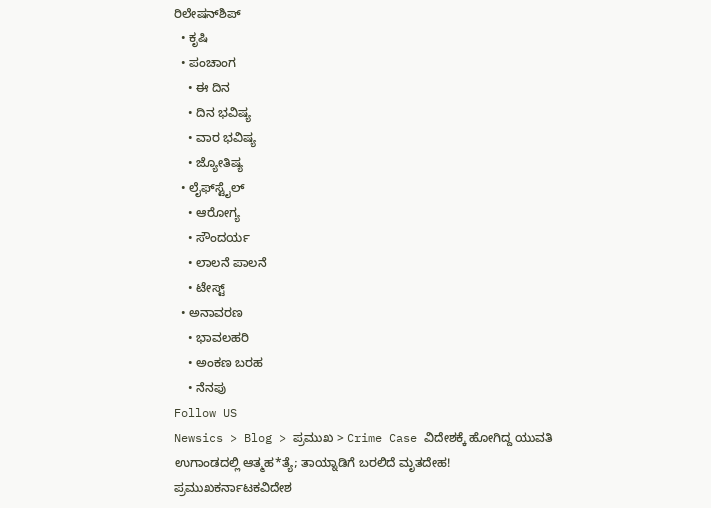ರಿಲೇಷನ್‌ಶಿಪ್
  • ಕೃಷಿ
  • ಪಂಚಾಂಗ
    • ಈ ದಿನ
    • ದಿನ ಭವಿಷ್ಯ
    • ವಾರ ಭವಿಷ್ಯ
    • ಜ್ಯೋತಿಷ್ಯ
  • ಲೈಫ್‌ಸ್ಟೈಲ್
    • ಆರೋಗ್ಯ
    • ಸೌಂದರ್ಯ
    • ಲಾಲನೆ ಪಾಲನೆ
    • ಟೇಸ್ಟ್
  • ಅನಾವರಣ
    • ಭಾವಲಹರಿ
    • ಅಂಕಣ ಬರಹ
    • ನೆನಪು
Follow US
Newsics > Blog > ಪ್ರಮುಖ > Crime Case ವಿದೇಶಕ್ಕೆ ಹೋಗಿದ್ದ ಯುವತಿ ಉಗಾಂಡದಲ್ಲಿ ಆತ್ಮಹ*ತ್ಯೆ; ತಾಯ್ನಾಡಿಗೆ ಬರಲಿದೆ ಮೃತದೇಹ!
ಪ್ರಮುಖಕರ್ನಾಟಕವಿದೇಶ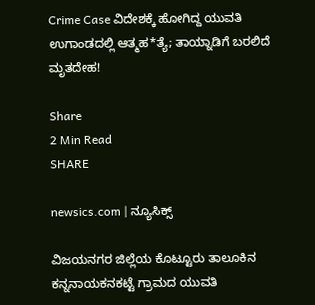Crime Case ವಿದೇಶಕ್ಕೆ ಹೋಗಿದ್ದ ಯುವತಿ ಉಗಾಂಡದಲ್ಲಿ ಆತ್ಮಹ*ತ್ಯೆ; ತಾಯ್ನಾಡಿಗೆ ಬರಲಿದೆ ಮೃತದೇಹ!

Share
2 Min Read
SHARE

newsics.com | ನ್ಯೂಸಿಕ್ಸ್

ವಿಜಯನಗರ ಜಿಲ್ಲೆಯ ಕೊಟ್ಟೂರು ತಾಲೂಕಿನ ಕನ್ನನಾಯಕನಕಟ್ಟೆ ಗ್ರಾಮದ ಯುವತಿ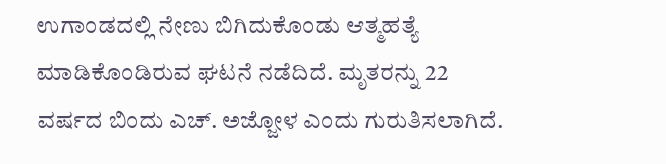ಉಗಾಂಡದಲ್ಲಿ ನೇಣು ಬಿಗಿದುಕೊಂಡು ಆತ್ಮಹತ್ಯೆ ಮಾಡಿಕೊಂಡಿರುವ ಘಟನೆ ನಡೆದಿದೆ. ಮೃತರನ್ನು 22 ವರ್ಷದ ಬಿಂದು ಎಚ್. ಅಜ್ಜೋಳ ಎಂದು ಗುರುತಿಸಲಾಗಿದೆ.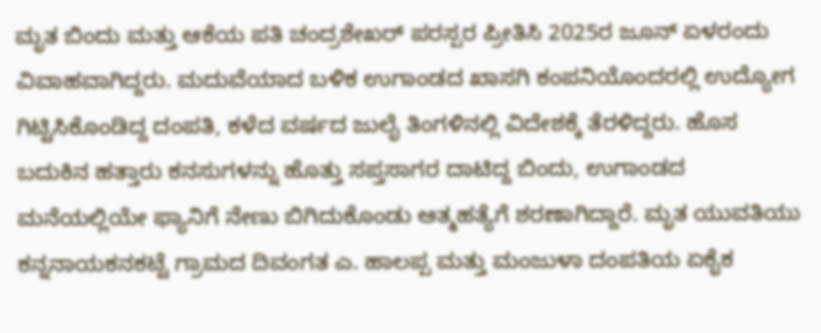ಮೃತ ಬಿಂದು ಮತ್ತು ಆಕೆಯ ಪತಿ ಚಂದ್ರಶೇಖರ್ ಪರಸ್ಪರ ಪ್ರೀತಿಸಿ 2025ರ ಜೂನ್ ಏಳರಂದು ವಿವಾಹವಾಗಿದ್ದರು. ಮದುವೆಯಾದ ಬಳಿಕ ಉಗಾಂಡದ ಖಾಸಗಿ ಕಂಪನಿಯೊಂದರಲ್ಲಿ ಉದ್ಯೋಗ ಗಿಟ್ಟಿಸಿಕೊಂಡಿದ್ದ ದಂಪತಿ, ಕಳೆದ ವರ್ಷದ ಜುಲೈ ತಿಂಗಳಿನಲ್ಲಿ ವಿದೇಶಕ್ಕೆ ತೆರಳಿದ್ದರು. ಹೊಸ ಬದುಕಿನ ಹತ್ತಾರು ಕನಸುಗಳನ್ನು ಹೊತ್ತು ಸಪ್ತಸಾಗರ ದಾಟಿದ್ದ ಬಿಂದು, ಉಗಾಂಡದ ಮನೆಯಲ್ಲಿಯೇ ಫ್ಯಾನಿಗೆ ನೇಣು ಬಿಗಿದುಕೊಂಡು ಆತ್ಮಹತ್ಯೆಗೆ ಶರಣಾಗಿದ್ದಾರೆ. ಮೃತ ಯುವತಿಯು ಕನ್ನನಾಯಕನಕಟ್ಟೆ ಗ್ರಾಮದ ದಿವಂಗತ ಎ. ಹಾಲಪ್ಪ ಮತ್ತು ಮಂಜುಳಾ ದಂಪತಿಯ ಏಕೈಕ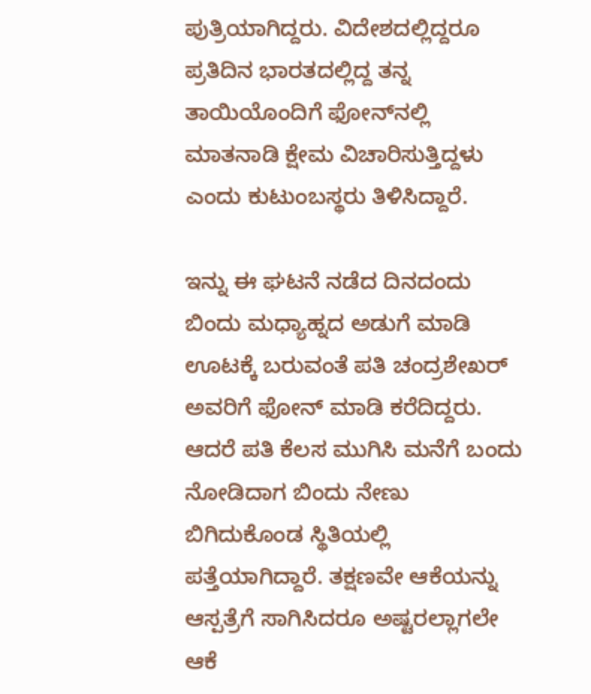ಪುತ್ರಿಯಾಗಿದ್ದರು. ವಿದೇಶದಲ್ಲಿದ್ದರೂ ಪ್ರತಿದಿನ ಭಾರತದಲ್ಲಿದ್ದ ತನ್ನ ತಾಯಿಯೊಂದಿಗೆ ಫೋನ್‌ನಲ್ಲಿ ಮಾತನಾಡಿ ಕ್ಷೇಮ ವಿಚಾರಿಸುತ್ತಿದ್ದಳು ಎಂದು ಕುಟುಂಬಸ್ಥರು ತಿಳಿಸಿದ್ದಾರೆ.

ಇನ್ನು ಈ ಘಟನೆ ನಡೆದ ದಿನದಂದು ಬಿಂದು ಮಧ್ಯಾಹ್ನದ ಅಡುಗೆ ಮಾಡಿ ಊಟಕ್ಕೆ ಬರುವಂತೆ ಪತಿ ಚಂದ್ರಶೇಖರ್ ಅವರಿಗೆ ಫೋನ್ ಮಾಡಿ ಕರೆದಿದ್ದರು. ಆದರೆ ಪತಿ ಕೆಲಸ ಮುಗಿಸಿ ಮನೆಗೆ ಬಂದು ನೋಡಿದಾಗ ಬಿಂದು ನೇಣು ಬಿಗಿದುಕೊಂಡ ಸ್ಥಿತಿಯಲ್ಲಿ ಪತ್ತೆಯಾಗಿದ್ದಾರೆ. ತಕ್ಷಣವೇ ಆಕೆಯನ್ನು ಆಸ್ಪತ್ರೆಗೆ ಸಾಗಿಸಿದರೂ ಅಷ್ಟರಲ್ಲಾಗಲೇ ಆಕೆ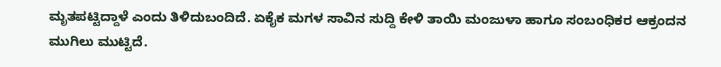ಮೃತಪಟ್ಟಿದ್ದಾಳೆ ಎಂದು ತಿಳಿದುಬಂದಿದೆ. ಏಕೈಕ ಮಗಳ ಸಾವಿನ ಸುದ್ದಿ ಕೇಳಿ ತಾಯಿ ಮಂಜುಳಾ ಹಾಗೂ ಸಂಬಂಧಿಕರ ಆಕ್ರಂದನ ಮುಗಿಲು ಮುಟ್ಟಿದೆ.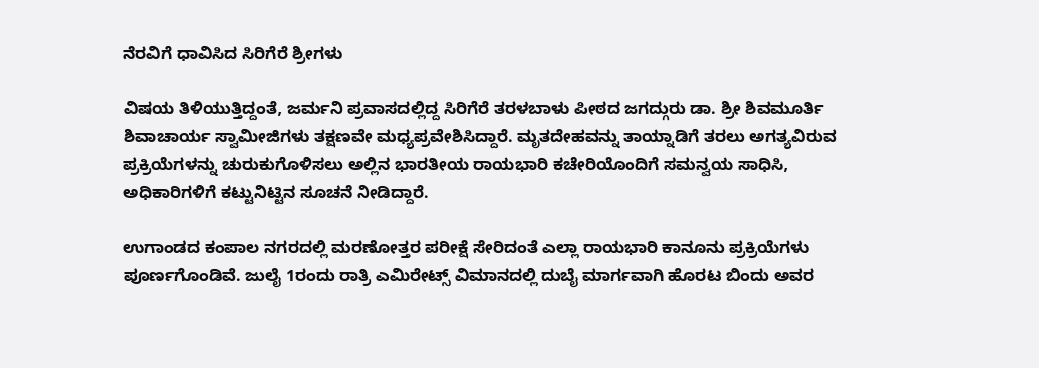ನೆರವಿಗೆ ಧಾವಿಸಿದ ಸಿರಿಗೆರೆ ಶ್ರೀಗಳು

ವಿಷಯ ತಿಳಿಯುತ್ತಿದ್ದಂತೆ, ಜರ್ಮನಿ ಪ್ರವಾಸದಲ್ಲಿದ್ದ ಸಿರಿಗೆರೆ ತರಳಬಾಳು ಪೀಠದ ಜಗದ್ಗುರು ಡಾ. ಶ್ರೀ ಶಿವಮೂರ್ತಿ ಶಿವಾಚಾರ್ಯ ಸ್ವಾಮೀಜಿಗಳು ತಕ್ಷಣವೇ ಮಧ್ಯಪ್ರವೇಶಿಸಿದ್ದಾರೆ. ಮೃತದೇಹವನ್ನು ತಾಯ್ನಾಡಿಗೆ ತರಲು ಅಗತ್ಯವಿರುವ ಪ್ರಕ್ರಿಯೆಗಳನ್ನು ಚುರುಕುಗೊಳಿಸಲು ಅಲ್ಲಿನ ಭಾರತೀಯ ರಾಯಭಾರಿ ಕಚೇರಿಯೊಂದಿಗೆ ಸಮನ್ವಯ ಸಾಧಿಸಿ, ಅಧಿಕಾರಿಗಳಿಗೆ ಕಟ್ಟುನಿಟ್ಟಿನ ಸೂಚನೆ ನೀಡಿದ್ದಾರೆ.

ಉಗಾಂಡದ ಕಂಪಾಲ ನಗರದಲ್ಲಿ ಮರಣೋತ್ತರ ಪರೀಕ್ಷೆ ಸೇರಿದಂತೆ ಎಲ್ಲಾ ರಾಯಭಾರಿ ಕಾನೂನು ಪ್ರಕ್ರಿಯೆಗಳು ಪೂರ್ಣಗೊಂಡಿವೆ. ಜುಲೈ 1ರಂದು ರಾತ್ರಿ ಎಮಿರೇಟ್ಸ್ ವಿಮಾನದಲ್ಲಿ ದುಬೈ ಮಾರ್ಗವಾಗಿ ಹೊರಟ ಬಿಂದು ಅವರ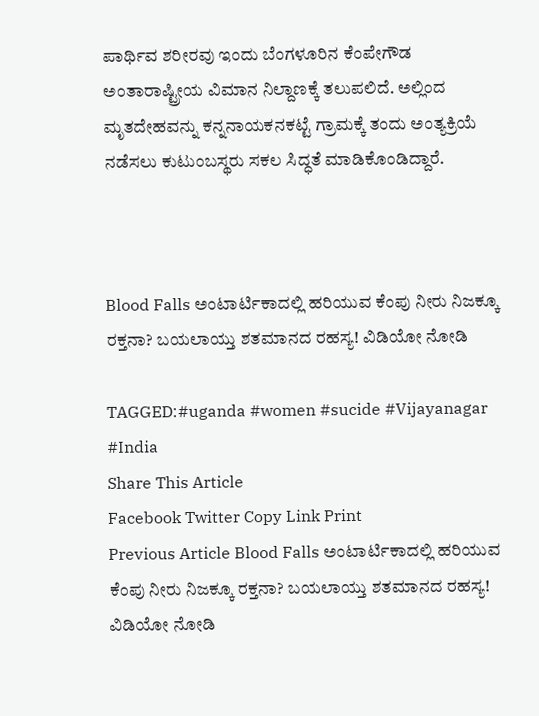ಪಾರ್ಥಿವ ಶರೀರವು ಇಂದು ಬೆಂಗಳೂರಿನ ಕೆಂಪೇಗೌಡ ಅಂತಾರಾಷ್ಟ್ರೀಯ ವಿಮಾನ ನಿಲ್ದಾಣಕ್ಕೆ ತಲುಪಲಿದೆ. ಅಲ್ಲಿಂದ ಮೃತದೇಹವನ್ನು ಕನ್ನನಾಯಕನಕಟ್ಟೆ ಗ್ರಾಮಕ್ಕೆ ತಂದು ಅಂತ್ಯಕ್ರಿಯೆ ನಡೆಸಲು ಕುಟುಂಬಸ್ಥರು ಸಕಲ ಸಿದ್ಧತೆ ಮಾಡಿಕೊಂಡಿದ್ದಾರೆ.



Blood Falls ಅಂಟಾರ್ಟಿಕಾದಲ್ಲಿ ಹರಿಯುವ ಕೆಂಪು ನೀರು ನಿಜಕ್ಕೂ ರಕ್ತನಾ? ಬಯಲಾಯ್ತು ಶತಮಾನದ ರಹಸ್ಯ! ವಿಡಿಯೋ ನೋಡಿ

TAGGED:#uganda #women #sucide #Vijayanagar #India
Share This Article
Facebook Twitter Copy Link Print
Previous Article Blood Falls ಅಂಟಾರ್ಟಿಕಾದಲ್ಲಿ ಹರಿಯುವ ಕೆಂಪು ನೀರು ನಿಜಕ್ಕೂ ರಕ್ತನಾ? ಬಯಲಾಯ್ತು ಶತಮಾನದ ರಹಸ್ಯ! ವಿಡಿಯೋ ನೋಡಿ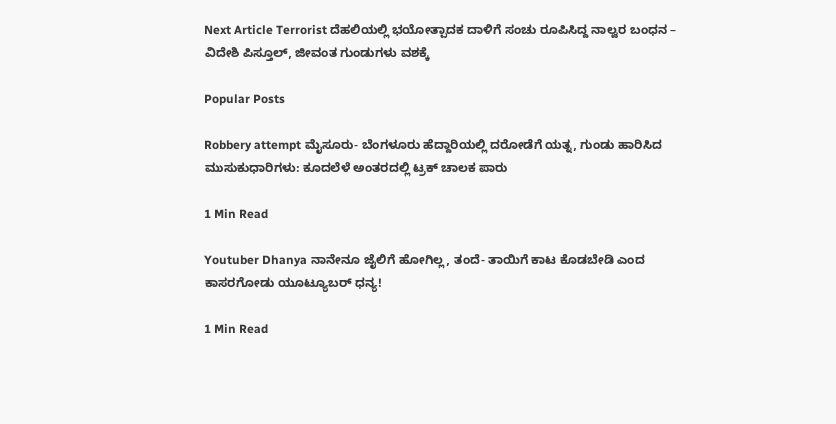Next Article Terrorist ದೆಹಲಿಯಲ್ಲಿ ಭಯೋತ್ಪಾದಕ ದಾಳಿಗೆ ಸಂಚು ರೂಪಿಸಿದ್ದ‌ ನಾಲ್ವರ ಬಂಧನ – ವಿದೇಶಿ ಪಿಸ್ತೂಲ್, ಜೀವಂತ ಗುಂಡುಗಳು ವಶಕ್ಕೆ

Popular Posts

Robbery attempt ಮೈಸೂರು‌- ಬೆಂಗಳೂರು ಹೆದ್ದಾರಿಯಲ್ಲಿ ದರೋಡೆಗೆ ಯತ್ನ, ಗುಂಡು ಹಾರಿಸಿದ ಮುಸುಕುಧಾರಿಗಳು: ಕೂದಲೆಳೆ ಅಂತರದಲ್ಲಿ ಟ್ರಕ್ ಚಾಲಕ‌ ಪಾರು

1 Min Read

Youtuber Dhanya ನಾನೇನೂ ಜೈಲಿಗೆ ಹೋಗಿಲ್ಲ, ತಂದೆ- ತಾಯಿಗೆ‌ ಕಾಟ ಕೊಡಬೇಡಿ ಎಂದ ಕಾಸರಗೋಡು ಯೂಟ್ಯೂಬರ್ ಧನ್ಯ!

1 Min Read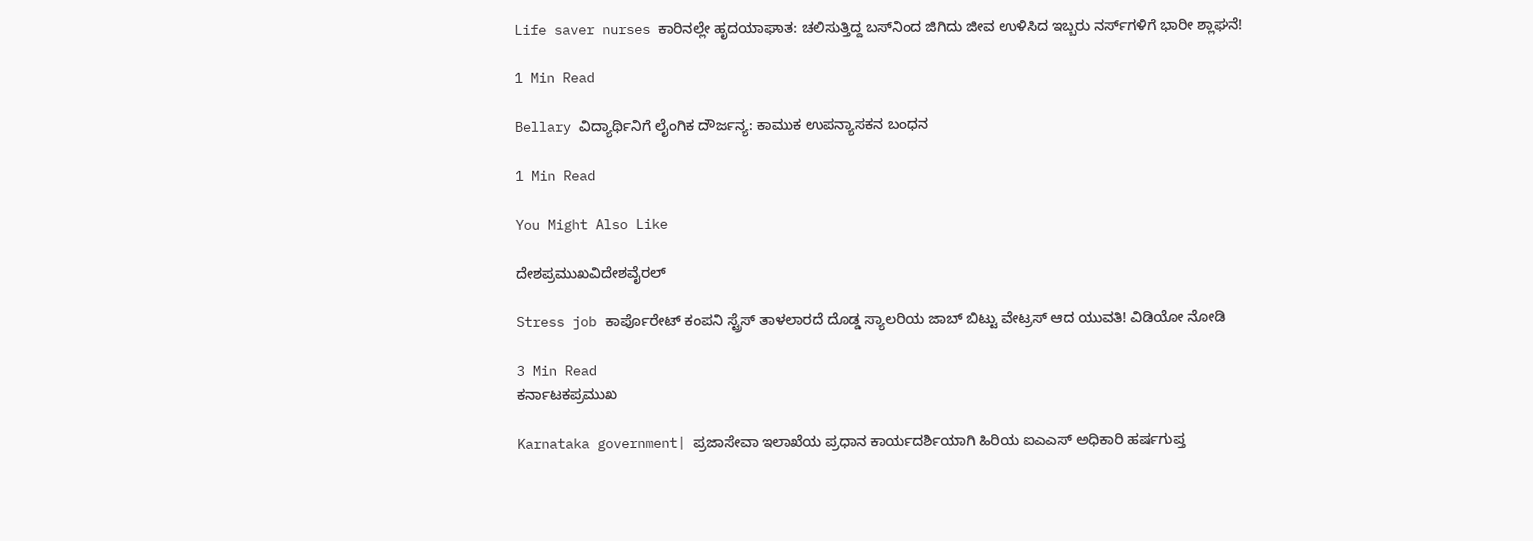Life saver nurses ಕಾರಿನಲ್ಲೇ ಹೃದಯಾಘಾತ: ಚಲಿಸುತ್ತಿದ್ದ ಬಸ್‌ನಿಂದ ಜಿಗಿದು ಜೀವ ಉಳಿಸಿದ ಇಬ್ಬರು ನರ್ಸ್‌ಗಳಿಗೆ ಭಾರೀ ಶ್ಲಾಘನೆ!

1 Min Read

Bellary ವಿದ್ಯಾರ್ಥಿನಿಗೆ ಲೈಂಗಿಕ ದೌರ್ಜನ್ಯ: ಕಾಮುಕ ಉಪನ್ಯಾಸಕನ ಬಂಧನ

1 Min Read

You Might Also Like

ದೇಶಪ್ರಮುಖವಿದೇಶವೈರಲ್

Stress job ಕಾರ್ಪೊರೇಟ್ ಕಂಪನಿ‌ ಸ್ಟ್ರೆಸ್ ತಾಳಲಾರದೆ ದೊಡ್ಡ ಸ್ಯಾಲರಿಯ ಜಾಬ್ ಬಿಟ್ಟು ವೇಟ್ರಸ್ ಆದ ಯುವತಿ! ವಿಡಿಯೋ ನೋಡಿ

3 Min Read
ಕರ್ನಾಟಕಪ್ರಮುಖ

Karnataka government| ಪ್ರಜಾಸೇವಾ ಇಲಾಖೆಯ ಪ್ರಧಾನ ಕಾರ್ಯದರ್ಶಿಯಾಗಿ ಹಿರಿಯ ಐಎಎಸ್ ಅಧಿಕಾರಿ ಹರ್ಷಗುಪ್ತ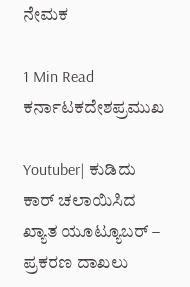ನೇಮಕ

1 Min Read
ಕರ್ನಾಟಕದೇಶಪ್ರಮುಖ

Youtuber| ಕುಡಿದು ಕಾರ್ ಚಲಾಯಿಸಿದ ಖ್ಯಾತ ಯೂಟ್ಯೂಬರ್ – ಪ್ರಕರಣ ದಾಖಲು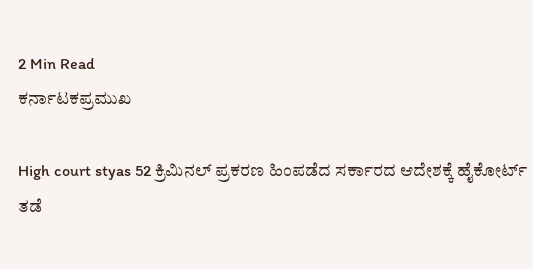2 Min Read
ಕರ್ನಾಟಕಪ್ರಮುಖ

High court styas 52 ಕ್ರಿಮಿನಲ್ ಪ್ರಕರಣ ಹಿಂಪಡೆದ ಸರ್ಕಾರದ ಆದೇಶಕ್ಕೆ ಹೈಕೋರ್ಟ್ ತಡೆ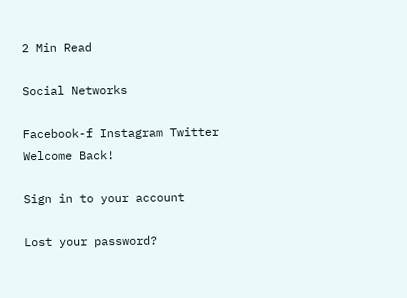2 Min Read

Social Networks

Facebook-f Instagram Twitter
Welcome Back!

Sign in to your account

Lost your password?